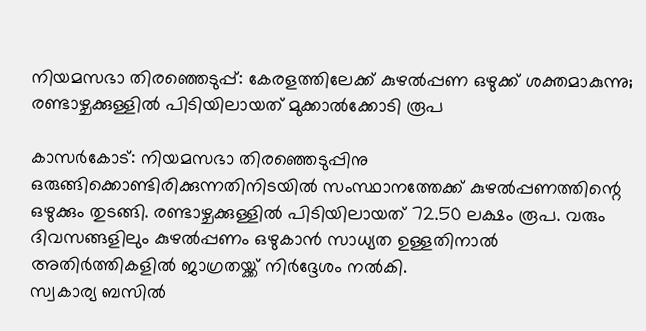നിയമസഭാ തിരഞ്ഞെടുപ്പ്: കേരളത്തിലേക്ക് കുഴല്‍പ്പണ ഒഴുക്ക് ശക്തമാകുന്നു; രണ്ടാഴ്ചക്കുള്ളില്‍ പിടിയിലായത് മുക്കാല്‍ക്കോടി രൂപ

കാസര്‍കോട്: നിയമസഭാ തിരഞ്ഞെടുപ്പിനു ഒരുങ്ങിക്കൊണ്ടിരിക്കുന്നതിനിടയില്‍ സംസ്ഥാനത്തേക്ക് കുഴല്‍പ്പണത്തിന്റെ ഒഴുക്കും തുടങ്ങി. രണ്ടാഴ്ചക്കുള്ളില്‍ പിടിയിലായത് 72.50 ലക്ഷം രൂപ. വരും ദിവസങ്ങളിലും കുഴല്‍പ്പണം ഒഴുകാന്‍ സാധ്യത ഉള്ളതിനാല്‍ അതിര്‍ത്തികളില്‍ ജാഗ്രതയ്ക്ക് നിര്‍ദ്ദേശം നല്‍കി.
സ്വകാര്യ ബസില്‍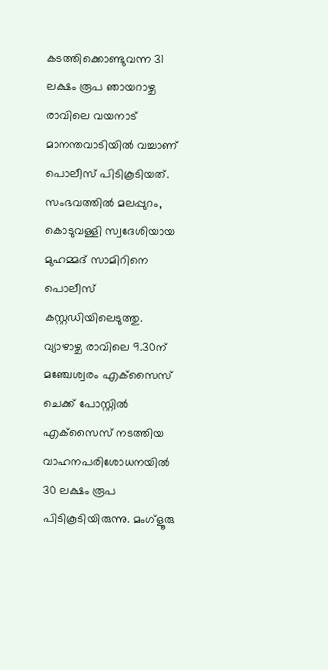കടത്തിക്കൊണ്ടുവന്ന 31 ലക്ഷം രൂപ ഞായറാഴ്ച രാവിലെ വയനാട് മാനന്തവാടിയില്‍ വച്ചാണ് പൊലീസ് പിടികൂടിയത്. സംഭവത്തില്‍ മലപ്പുറം, കൊടുവള്ളി സ്വദേശിയായ മുഹമ്മദ് സാമിറിനെ പൊലീസ് കസ്റ്റഡിയിലെടുത്തു.
വ്യാഴാഴ്ച രാവിലെ 9.30ന് മഞ്ചേശ്വരം എക്‌സൈസ് ചെക്ക് പോസ്റ്റില്‍ എക്‌സൈസ് നടത്തിയ വാഹനപരിശോധനയില്‍ 30 ലക്ഷം രൂപ പിടികൂടിയിരുന്നു. മംഗ്‌ളൂരു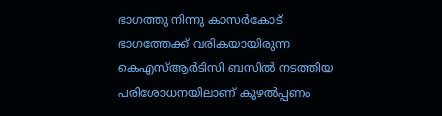ഭാഗത്തു നിന്നു കാസര്‍കോട് ഭാഗത്തേക്ക് വരികയായിരുന്ന കെഎസ്ആര്‍ടിസി ബസില്‍ നടത്തിയ പരിശോധനയിലാണ് കുഴല്‍പ്പണം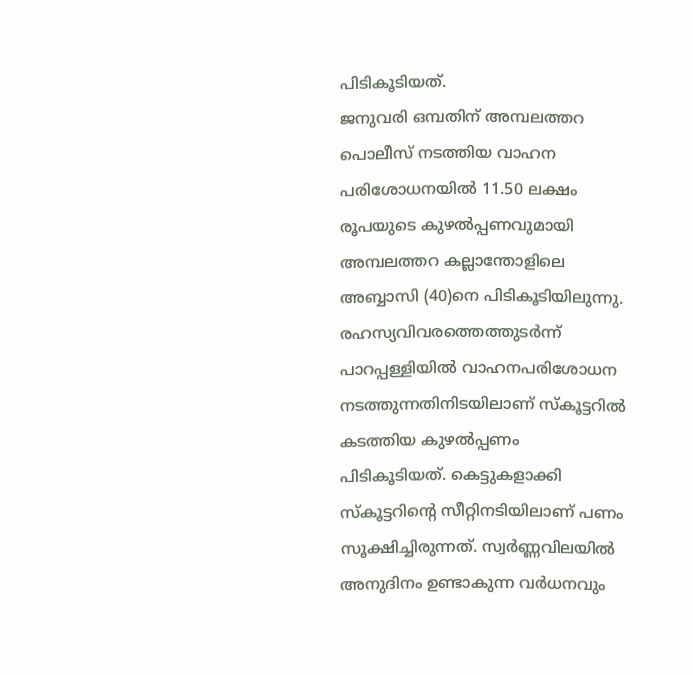പിടികൂടിയത്.
ജനുവരി ഒമ്പതിന് അമ്പലത്തറ പൊലീസ് നടത്തിയ വാഹന പരിശോധനയില്‍ 11.50 ലക്ഷം രൂപയുടെ കുഴല്‍പ്പണവുമായി അമ്പലത്തറ കല്ലാന്തോളിലെ അബ്ബാസി (40)നെ പിടികൂടിയിലുന്നു. രഹസ്യവിവരത്തെത്തുടര്‍ന്ന് പാറപ്പള്ളിയില്‍ വാഹനപരിശോധന നടത്തുന്നതിനിടയിലാണ് സ്‌കൂട്ടറില്‍ കടത്തിയ കുഴല്‍പ്പണം പിടികൂടിയത്. കെട്ടുകളാക്കി സ്‌കൂട്ടറിന്റെ സീറ്റിനടിയിലാണ് പണം സൂക്ഷിച്ചിരുന്നത്. സ്വര്‍ണ്ണവിലയില്‍ അനുദിനം ഉണ്ടാകുന്ന വര്‍ധനവും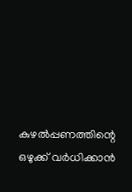കുഴല്‍പ്പണത്തിന്റെ ഒഴുക്ക് വര്‍ധിക്കാന്‍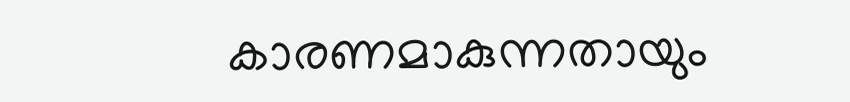കാരണമാകുന്നതായും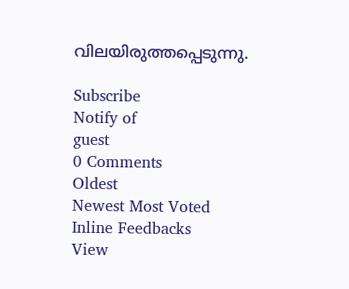വിലയിരുത്തപ്പെടുന്നു.

Subscribe
Notify of
guest
0 Comments
Oldest
Newest Most Voted
Inline Feedbacks
View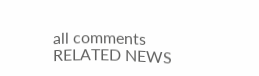all comments
RELATED NEWS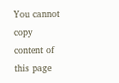You cannot copy content of this page